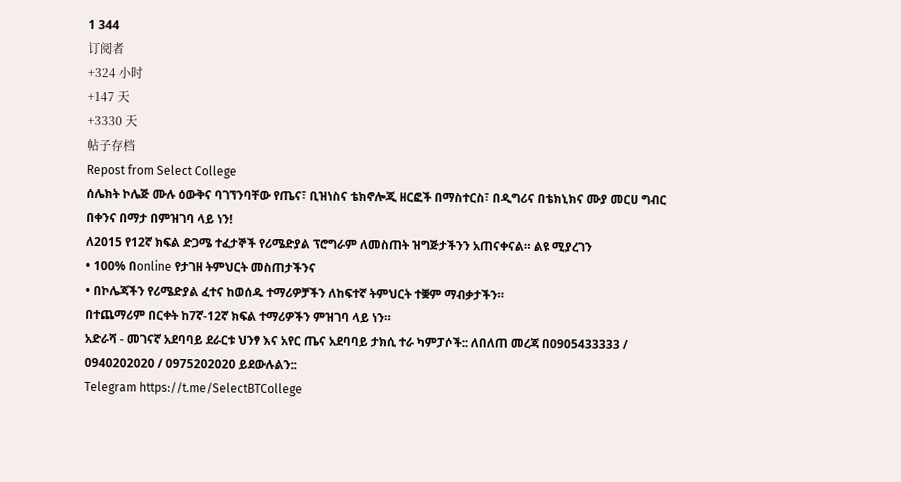1 344
订阅者
+324 小时
+147 天
+3330 天
帖子存档
Repost from Select College
ሰሌክት ኮሌጅ ሙሉ ዕውቅና ባገኘንባቸው የጤና፣ ቢዝነስና ቴክኖሎጂ ዘርፎች በማስተርስ፣ በዲግሪና በቴክኒክና ሙያ መርሀ ግብር በቀንና በማታ በምዝገባ ላይ ነን!
ለ2015 የ12ኛ ክፍል ድጋሜ ተፈታኞች የሪሜድያል ፕሮግራም ለመስጠት ዝግጅታችንን አጠናቀናል። ልዩ ሚያረገን
• 100% በonline የታገዘ ትምህርት መስጠታችንና
• በኮሌጃችን የሪሜድያል ፈተና ከወሰዱ ተማሪዎቻችን ለከፍተኛ ትምህርት ተቛም ማብቃታችን።
በተጨማሪም በርቀት ከ7ኛ-12ኛ ክፍል ተማሪዎችን ምዝገባ ላይ ነን።
አድራሻ - መገናኛ አደባባይ ደራርቱ ህንፃ እና አየር ጤና አደባባይ ታክሲ ተራ ካምፓሶች:: ለበለጠ መረጃ በ0905433333 / 0940202020 / 0975202020 ይደውሉልን::
Telegram https://t.me/SelectBTCollege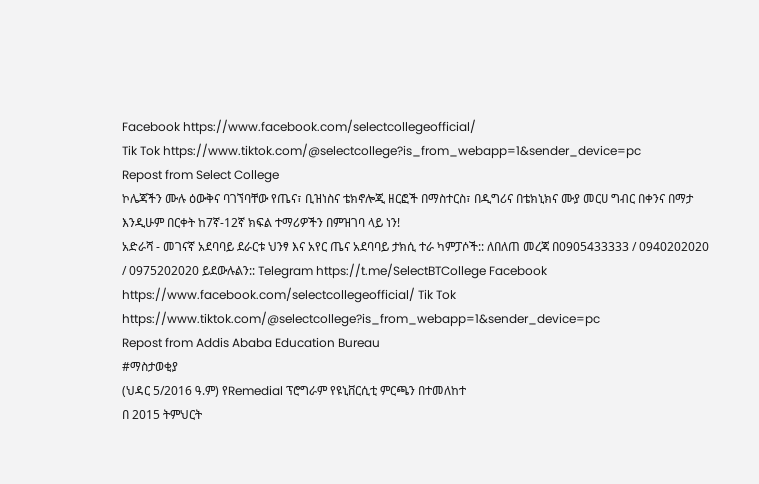Facebook https://www.facebook.com/selectcollegeofficial/
Tik Tok https://www.tiktok.com/@selectcollege?is_from_webapp=1&sender_device=pc
Repost from Select College
ኮሌጃችን ሙሉ ዕውቅና ባገኘባቸው የጤና፣ ቢዝነስና ቴክኖሎጂ ዘርፎች በማስተርስ፣ በዲግሪና በቴክኒክና ሙያ መርሀ ግብር በቀንና በማታ እንዲሁም በርቀት ከ7ኛ-12ኛ ክፍል ተማሪዎችን በምዝገባ ላይ ነን!
አድራሻ - መገናኛ አደባባይ ደራርቱ ህንፃ እና አየር ጤና አደባባይ ታክሲ ተራ ካምፓሶች:: ለበለጠ መረጃ በ0905433333 / 0940202020 / 0975202020 ይደውሉልን:: Telegram https://t.me/SelectBTCollege Facebook https://www.facebook.com/selectcollegeofficial/ Tik Tok https://www.tiktok.com/@selectcollege?is_from_webapp=1&sender_device=pc
Repost from Addis Ababa Education Bureau
#ማስታወቂያ
(ህዳር 5/2016 ዓ.ም) የRemedial ፕሮግራም የዩኒቨርሲቲ ምርጫን በተመለከተ
በ 2015 ትምህርት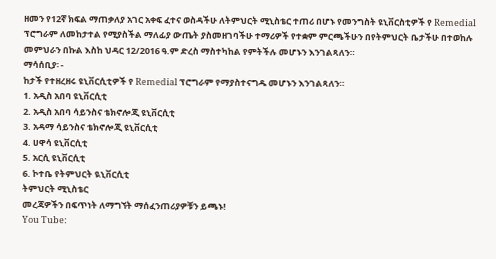ዘመን የ12ኛ ክፍል ማጠቃለያ አገር አቀፍ ፈተና ወስዳችሁ ለትምህርት ሚኒስቴር ተጠሪ በሆኑ የመንግስት ዩኒቨርስቲዎች የ Remedial ፕሮግራም ለመከታተል የሚያስችል ማለፊያ ውጤት ያስመዘገባችሁ ተማሪዎች የተቋም ምርጫችሁን በየትምህርት ቤታችሁ በተወከሉ መምህራን በኩል እስከ ህዳር 12/2016 ዓ.ም ድረስ ማስተካከል የምትችሉ መሆኑን እንገልጻለን።
ማሳሰቢያ፡ -
ከታች የተዘረዘሩ ዩኒቨርሲቲዎች የ Remedial ፕሮግራም የማያስተናግዱ መሆኑን እንገልጻለን።
1. አዲስ አበባ ዩኒቨርሲቲ
2. አዲስ አበባ ሳይንስና ቴክኖሎጂ ዩኒቨርሲቲ
3. አዳማ ሳይንስና ቴክኖሎጂ ዩኒቨርሲቲ
4. ሀዋሳ ዩኒቨርሲቲ
5. አርሲ ዩኒቨርሲቲ
6. ኮተቤ የትምህርት ዪኒቨርሲቲ
ትምህርት ሚኒስቴር
መረጃዎችን በፍጥነት ለማግኘት ማሰፈንጠሪያዎቹን ይጫኑ!
You Tube: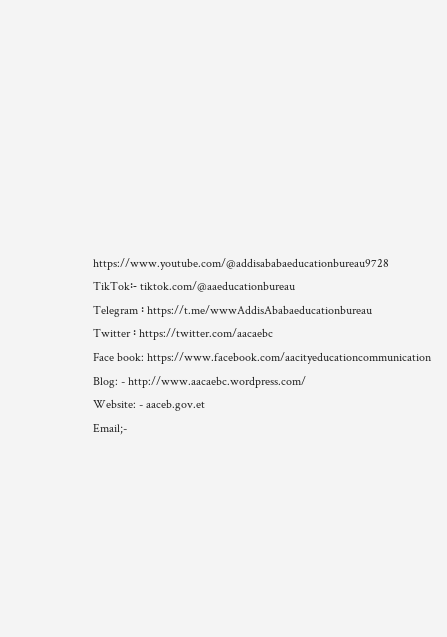https://www.youtube.com/@addisababaeducationbureau9728
TikTok፡- tiktok.com/@aaeducationbureau
Telegram ፡ https://t.me/wwwAddisAbabaeducationbureau
Twitter ፡ https://twitter.com/aacaebc
Face book: https://www.facebook.com/aacityeducationcommunication
Blog: - http://www.aacaebc.wordpress.com/
Website: - aaceb.gov.et
Email;-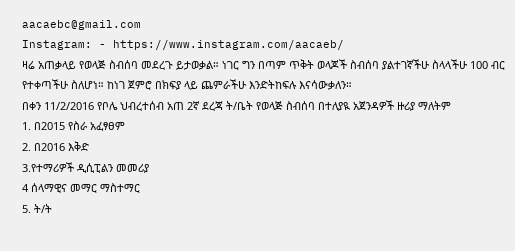aacaebc@gmail.com
Instagram: - https://www.instagram.com/aacaeb/
ዛሬ አጠቃላይ የወላጅ ስብሰባ መደረጉ ይታወቃል። ነገር ግን በጣም ጥቅት ወላጆች ስብሰባ ያልተገኛችሁ ስላላችሁ 100 ብር የተቀጣችሁ ስለሆነ። ከነገ ጀምሮ በክፍያ ላይ ጨምራችሁ እንድትከፍሉ እናሳውቃለን።
በቀን 11/2/2016 የቦሌ ህብረተሰብ አጠ 2ኛ ደረጃ ት/ቤት የወላጅ ስብሰባ በተለያዪ አጀንዳዎች ዙሪያ ማለትም
1. በ2015 የስራ አፈፃፀም
2. በ2016 እቅድ
3.የተማሪዎች ዲሲፒልን መመሪያ
4 ሰላማዊና መማር ማስተማር
5. ት/ት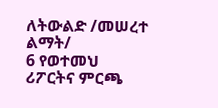ለትውልድ /መሠረተ ልማት/
6 የወተመህ ሪፖርትና ምርጫ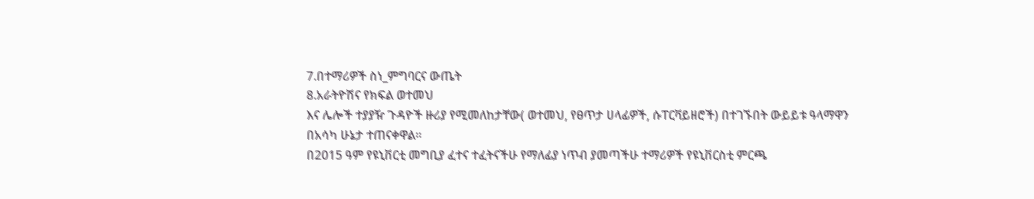7.በተማሪዎች ስነ_ምግባርና ውጤት
8.አራትዮሽና የክፍል ወተመህ
እና ሌሎች ተያያዥ ጉዳዮች ዙሪያ የሚመለከታቸው( ወተመህ, የፀጥታ ሀላፊዎች, ሱፐርቫይዘሮች) በተገኙበት ውይይቱ ዓላማዋን በአሳካ ሁኔታ ተጠናቀዋል።
በ2015 ዓም የዩኒቨርቲ መግቢያ ፈተና ተፈትናችሁ የማለፊያ ነጥብ ያመጣችሁ ተማሪዎች የዩኒቨርስቲ ምርጫ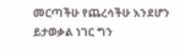መርጣችሁ የጨረሳችሁ እንደሆን ይታወቃል ነገር ግን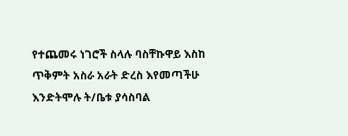የተጨመሩ ነገሮች ስላሉ ባስቸኩዋይ እስከ ጥቅምት አስራ አራት ድረስ እየመጣችሁ እንድትሞሉ ት/ቤቱ ያሳስባል